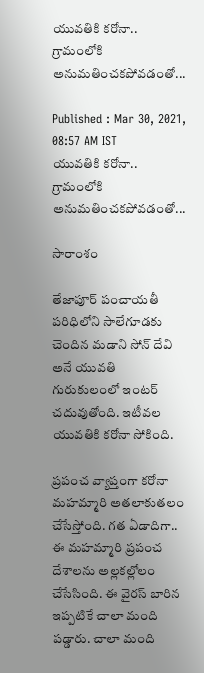యువతికి కరోనా.. గ్రామంలోకి అనుమతించకపోవడంతో...

Published : Mar 30, 2021, 08:57 AM IST
యువతికి కరోనా.. గ్రామంలోకి అనుమతించకపోవడంతో...

సారాంశం

తేజాపూర్ పంచాయతీ పరిధిలోని సాలేగూడకు చెందిన మడాని సోన్ దేవి అనే యువతి గురుకులంలో ఇంటర్ చదువుతోంది. ఇటీవల యువతికి కరోనా సోకింది.

ప్రపంచ వ్యాప్తంగా కరోనా మహమ్మారి అతలాకుతలం చేసేస్తోంది. గత ఏడాదిగా.. ఈ మహమ్మారి ప్రపంచ దేశాలను అల్లకల్లోలం చేసేసింది. ఈ వైరస్ బారిన ఇప్పటికే చాలా మంది పడ్డారు. చాలా మంది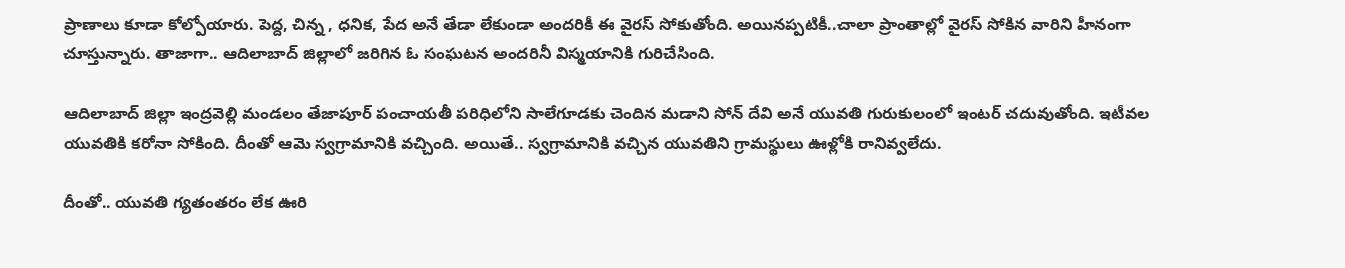ప్రాణాలు కూడా కోల్పోయారు. పెద్ద, చిన్న , ధనిక, పేద అనే తేడా లేకుండా అందరికీ ఈ వైరస్ సోకుతోంది. అయినప్పటికీ..చాలా ప్రాంతాల్లో వైరస్ సోకిన వారిని హీనంగా చూస్తున్నారు. తాజాగా.. ఆదిలాబాద్ జిల్లాలో జరిగిన ఓ సంఘటన అందరినీ విస్మయానికి గురిచేసింది.

ఆదిలాబాద్ జిల్లా ఇంద్రవెల్లి మండలం తేజాపూర్ పంచాయతీ పరిధిలోని సాలేగూడకు చెందిన మడాని సోన్ దేవి అనే యువతి గురుకులంలో ఇంటర్ చదువుతోంది. ఇటీవల యువతికి కరోనా సోకింది. దీంతో ఆమె స్వగ్రామానికి వచ్చింది. అయితే.. స్వగ్రామానికి వచ్చిన యువతిని గ్రామస్థులు ఊళ్లోకి రానివ్వలేదు.

దీంతో.. యువతి గ్యతంతరం లేక ఊరి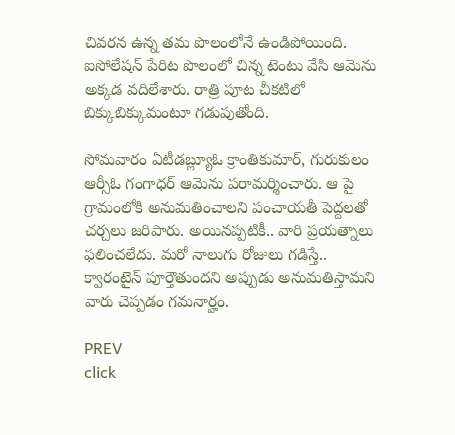చివరన ఉన్న తమ పొలంలోనే ఉండిపోయింది. ఐసోలేషన్ పేరిట పొలంలో చిన్న టెంటు వేసి ఆమెను అక్కడ వదిలేశారు. రాత్రి పూట చీకటిలో బిక్కుబిక్కుమంటూ గడుపుతోంది.

సోమవారం ఏటీడబ్ల్యూఓ క్రాంతికుమార్, గురుకులం ఆర్సీఓ గంగాధర్ ఆమెను పరామర్శించారు. ఆ పై గ్రామంలోకి అనుమతించాలని పంచాయతీ పెద్దలతో చర్చలు జరిపారు. అయినప్పటికీ.. వారి ప్రయత్నాలు ఫలించలేదు. మరో నాలుగు రోజులు గడిస్తే.. క్వారంటైన్ పూర్తౌతుందని అప్పుడు అనుమతిస్తామని వారు చెప్పడం గమనార్హం.

PREV
click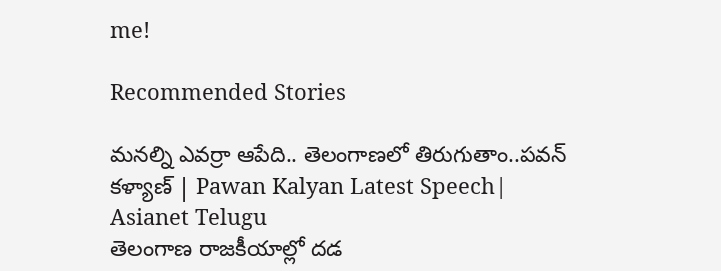me!

Recommended Stories

మనల్ని ఎవర్రా ఆపేది.. తెలంగాణలో తిరుగుతాం..పవన్ కళ్యాణ్ | Pawan Kalyan Latest Speech| Asianet Telugu
తెలంగాణ రాజకీయాల్లో దడ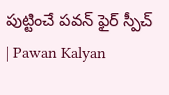పుట్టించే పవన్ ఫైర్ స్పీచ్ | Pawan Kalyan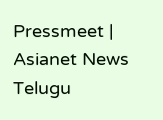Pressmeet | Asianet News Telugu